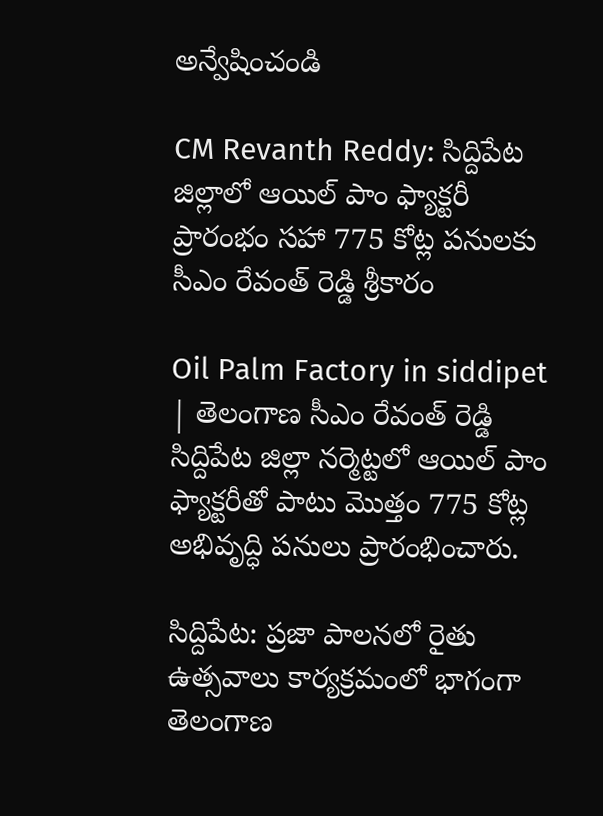అన్వేషించండి

CM Revanth Reddy: సిద్దిపేట జిల్లాలో ఆయిల్ పాం ఫ్యాక్టరీ ప్రారంభం సహా 775 కోట్ల పనులకు సీఎం రేవంత్ రెడ్డి శ్రీకారం

Oil Palm Factory in siddipet | తెలంగాణ సీఎం రేవంత్ రెడ్డి సిద్దిపేట జిల్లా నర్మెట్టలో ఆయిల్ పాం ఫ్యాక్టరీతో పాటు మొత్తం 775 కోట్ల అభివృద్ధి పనులు ప్రారంభించారు.

సిద్దిపేట: ప్రజా పాలనలో రైతు ఉత్సవాలు కార్యక్రమంలో భాగంగా తెలంగాణ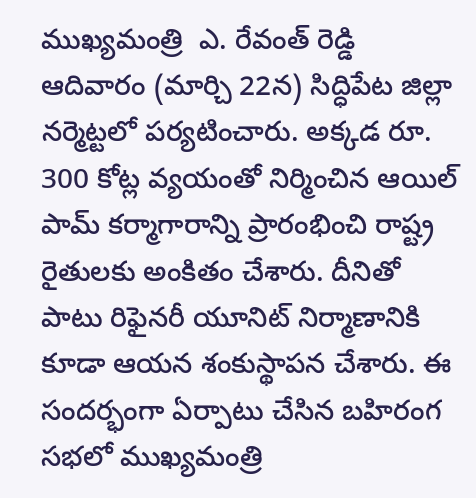ముఖ్యమంత్రి  ఎ. రేవంత్ రెడ్డి ఆదివారం (మార్చి 22న) సిద్ధిపేట జిల్లా నర్మెట్టలో పర్యటించారు. అక్కడ రూ. 300 కోట్ల వ్యయంతో నిర్మించిన ఆయిల్ పామ్ కర్మాగారాన్ని ప్రారంభించి రాష్ట్ర రైతులకు అంకితం చేశారు. దీనితో పాటు రిఫైనరీ యూనిట్ నిర్మాణానికి కూడా ఆయన శంకుస్థాపన చేశారు. ఈ సందర్భంగా ఏర్పాటు చేసిన బహిరంగ సభలో ముఖ్యమంత్రి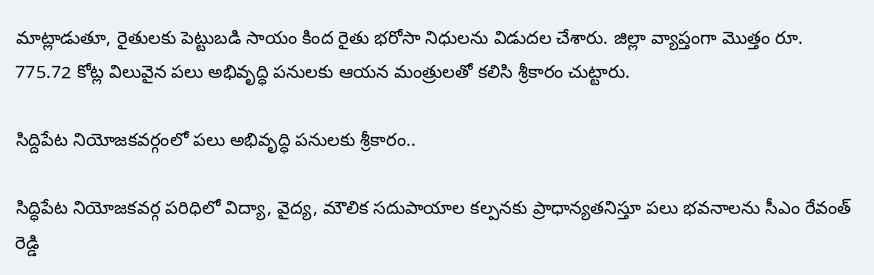మాట్లాడుతూ, రైతులకు పెట్టుబడి సాయం కింద రైతు భరోసా నిధులను విడుదల చేశారు. జిల్లా వ్యాప్తంగా మొత్తం రూ. 775.72 కోట్ల విలువైన పలు అభివృద్ధి పనులకు ఆయన మంత్రులతో కలిసి శ్రీకారం చుట్టారు.

సిద్దిపేట నియోజకవర్గంలో పలు అభివృద్ధి పనులకు శ్రీకారం..

సిద్ధిపేట నియోజకవర్గ పరిధిలో విద్యా, వైద్య, మౌలిక సదుపాయాల కల్పనకు ప్రాధాన్యతనిస్తూ పలు భవనాలను సీఎం రేవంత్ రెడ్డి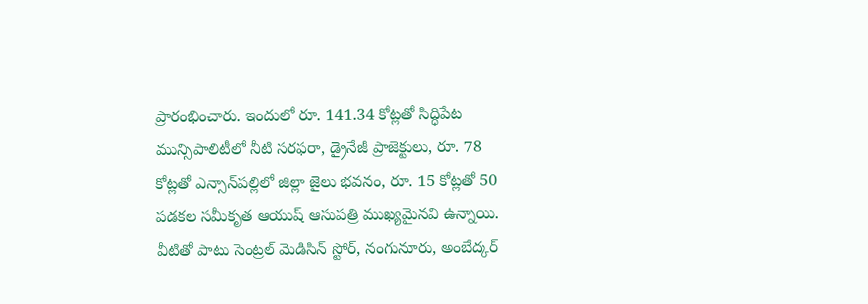ప్రారంభించారు. ఇందులో రూ. 141.34 కోట్లతో సిద్ధిపేట మున్సిపాలిటీలో నీటి సరఫరా, డ్రైనేజీ ప్రాజెక్టులు, రూ. 78 కోట్లతో ఎన్సాన్‌పల్లిలో జిల్లా జైలు భవనం, రూ. 15 కోట్లతో 50 పడకల సమీకృత ఆయుష్ ఆసుపత్రి ముఖ్యమైనవి ఉన్నాయి. వీటితో పాటు సెంట్రల్ మెడిసిన్ స్టోర్, నంగునూరు, అంబేద్కర్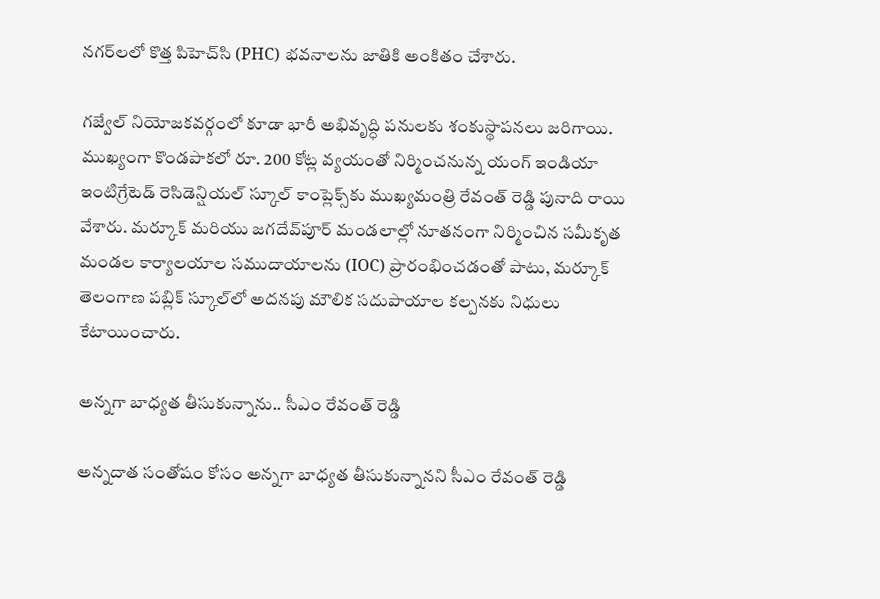నగర్‌లలో కొత్త పిహెచ్‌సి (PHC) భవనాలను జాతికి అంకితం చేశారు.

గజ్వేల్ నియోజకవర్గంలో కూడా భారీ అభివృద్ధి పనులకు శంకుస్థాపనలు జరిగాయి. ముఖ్యంగా కొండపాకలో రూ. 200 కోట్ల వ్యయంతో నిర్మించనున్న యంగ్ ఇండియా ఇంటిగ్రేటెడ్ రెసిడెన్షియల్ స్కూల్ కాంప్లెక్స్‌కు ముఖ్యమంత్రి రేవంత్ రెడ్డి పునాది రాయి వేశారు. మర్కూక్ మరియు జగదేవ్‌పూర్ మండలాల్లో నూతనంగా నిర్మించిన సమీకృత మండల కార్యాలయాల సముదాయాలను (IOC) ప్రారంభించడంతో పాటు, మర్కూక్ తెలంగాణ పబ్లిక్ స్కూల్‌లో అదనపు మౌలిక సదుపాయాల కల్పనకు నిధులు కేటాయించారు.

అన్నగా బాధ్యత తీసుకున్నాను.. సీఎం రేవంత్ రెడ్డి

అన్నదాత సంతోషం కోసం అన్నగా బాధ్యత తీసుకున్నానని సీఎం రేవంత్ రెడ్డి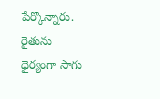పేర్కొన్నారు. రైతును ధైర్యంగా సాగు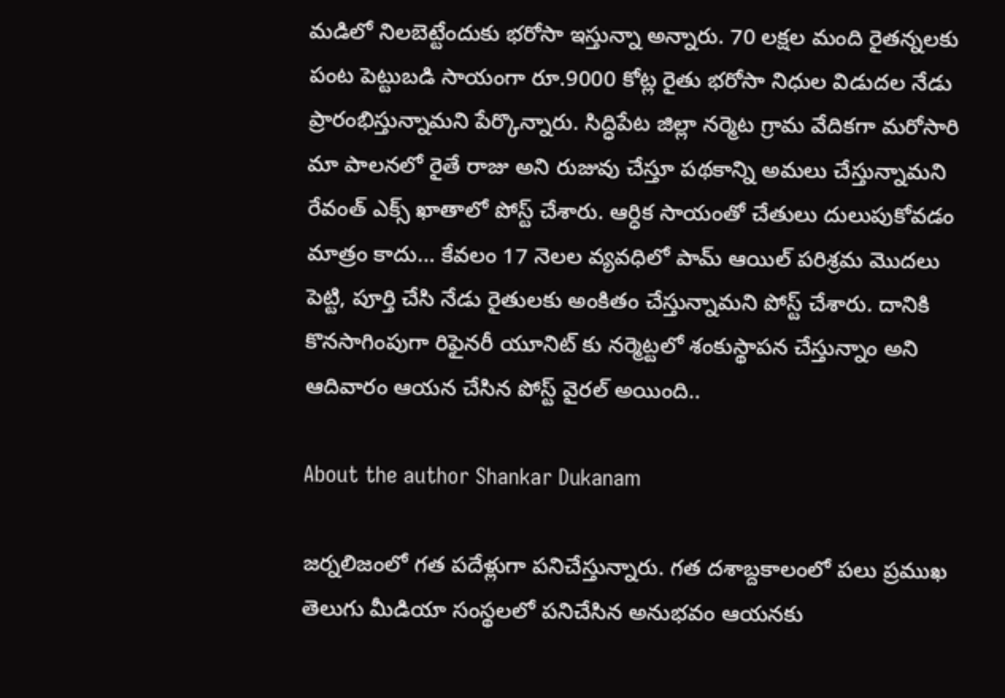మడిలో నిలబెట్టేందుకు భరోసా ఇస్తున్నా అన్నారు. 70 లక్షల మంది రైతన్నలకు పంట పెట్టుబడి సాయంగా రూ.9000 కోట్ల రైతు భరోసా నిధుల విడుదల నేడు ప్రారంభిస్తున్నామని పేర్కొన్నారు. సిద్ధిపేట జిల్లా నర్మెట గ్రామ వేదికగా మరోసారి మా పాలనలో రైతే రాజు అని రుజువు చేస్తూ పథకాన్ని అమలు చేస్తున్నామని రేవంత్ ఎక్స్ ఖాతాలో పోస్ట్ చేశారు. ఆర్ధిక సాయంతో చేతులు దులుపుకోవడం మాత్రం కాదు… కేవలం 17 నెలల వ్యవధిలో పామ్ ఆయిల్ పరిశ్రమ మొదలు పెట్టి, పూర్తి చేసి నేడు రైతులకు అంకితం చేస్తున్నామని పోస్ట్ చేశారు. దానికి కొనసాగింపుగా రిఫైనరీ యూనిట్ కు నర్మెట్టలో శంకుస్థాపన చేస్తున్నాం అని ఆదివారం ఆయన చేసిన పోస్ట్ వైరల్ అయింది..

About the author Shankar Dukanam

జర్నలిజంలో గత పదేళ్లుగా పనిచేస్తున్నారు. గత దశాబ్దకాలంలో పలు ప్రముఖ తెలుగు మీడియా సంస్థలలో పనిచేసిన అనుభవం ఆయనకు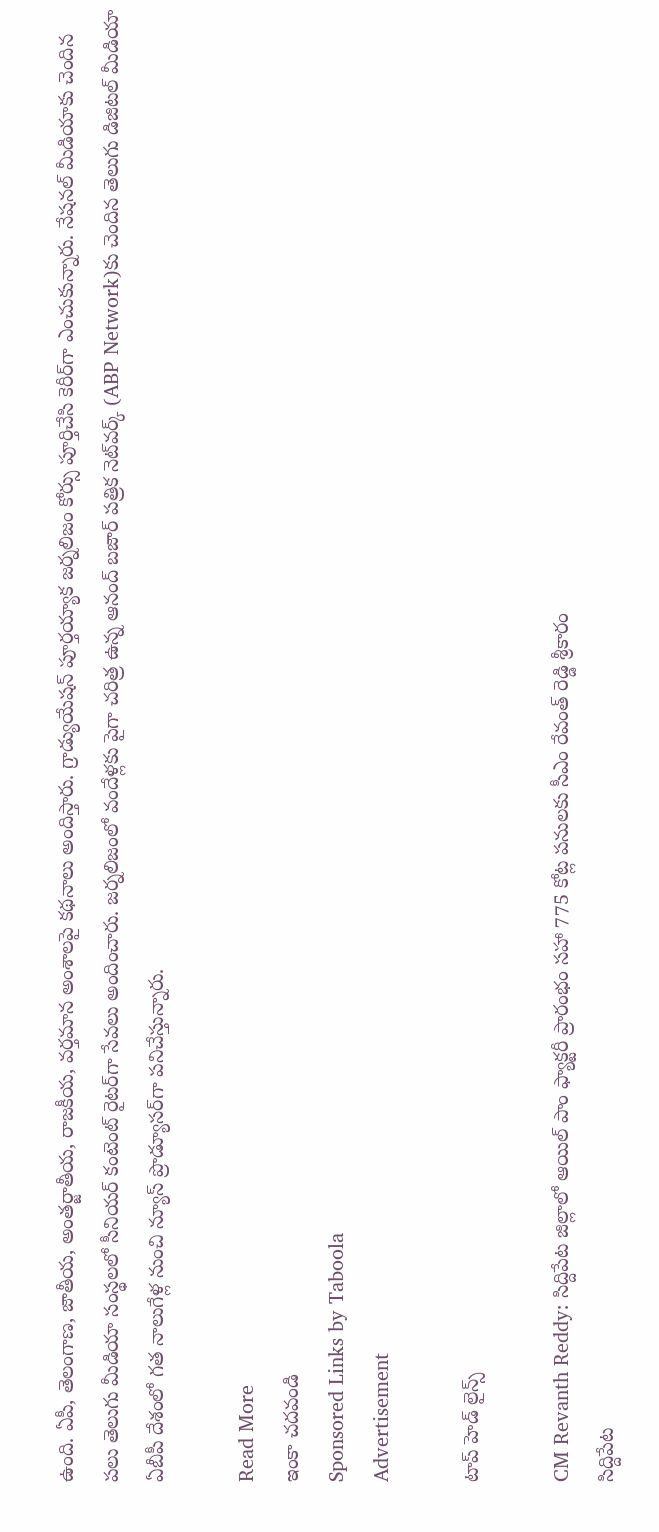ఉంది. ఏపీ, తెలంగాణ, జాతీయ, అంతర్జాతీయ, రాజకీయ, వర్తమాన అంశాలపై కథనాలు అందిస్తారు. గ్రాడ్యుయేషన్ పూర్తయ్యాక జర్నలిజం కోర్సు పూర్తిచేసి కెరీర్‌గా ఎంచుకున్నారు. నేషనల్ మీడియాకు చెందిన పలు తెలుగు మీడియా సంస్థలలో సీనియర్ కంటెంట్ రైటర్‌గా సేవలు అందించారు. జర్నలిజంలో వందేళ్లకు పైగా చరిత్ర ఉన్న ఆనంద్ బజార్ పత్రిక నెట్‌వర్క్ (ABP Network)కు చెందిన తెలుగు డిజిటల్ మీడియా ఏబీపీ దేశంలో గత నాలుగేళ్ల నుంచి న్యూస్ ప్రొడ్యూసర్‌గా పనిచేస్తున్నారు.

Read More
ఇంకా చదవండి
Sponsored Links by Taboola
Advertisement

టాప్ హెడ్ లైన్స్

CM Revanth Reddy: సిద్దిపేట జిల్లాలో ఆయిల్ పాం ఫ్యాక్టరీ ప్రారంభం సహా 775 కోట్ల పనులకు సీఎం రేవంత్ రెడ్డి శ్రీకారం
సిద్దిపేట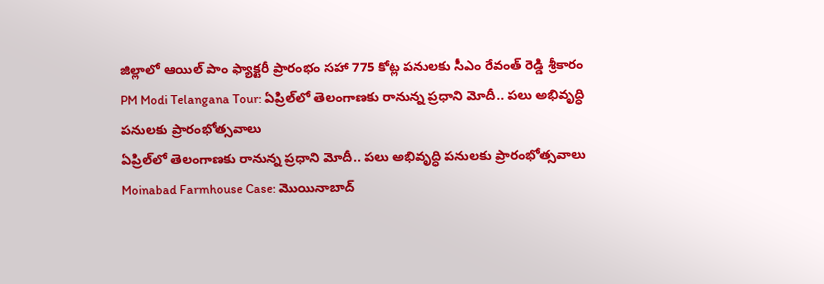జిల్లాలో ఆయిల్ పాం ఫ్యాక్టరీ ప్రారంభం సహా 775 కోట్ల పనులకు సీఎం రేవంత్ రెడ్డి శ్రీకారం
PM Modi Telangana Tour: ఏప్రిల్‌లో తెలంగాణకు రానున్న ప్రధాని మోదీ.. పలు అభివృద్ధి పనులకు ప్రారంభోత్సవాలు
ఏప్రిల్‌లో తెలంగాణకు రానున్న ప్రధాని మోదీ.. పలు అభివృద్ధి పనులకు ప్రారంభోత్సవాలు
Moinabad Farmhouse Case: మొయినాబాద్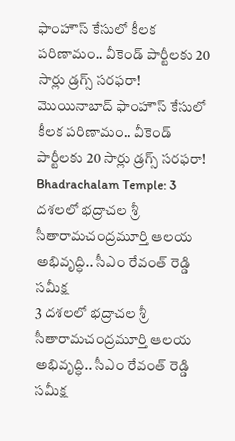ఫాంహౌస్ కేసులో కీలక పరిణామం.. వీకెండ్ పార్టీలకు 20 సార్లు డ్రగ్స్ సరఫరా!
మొయినాబాద్ ఫాంహౌస్ కేసులో కీలక పరిణామం.. వీకెండ్ పార్టీలకు 20 సార్లు డ్రగ్స్ సరఫరా!
Bhadrachalam Temple: 3 దశలలో భద్రాచల శ్రీ సీతారామచంద్రమూర్తి ఆలయ అభివృద్ధి.. సీఎం రేవంత్ రెడ్డి సమీక్ష
3 దశలలో భద్రాచల శ్రీ సీతారామచంద్రమూర్తి ఆలయ అభివృద్ధి.. సీఎం రేవంత్ రెడ్డి సమీక్ష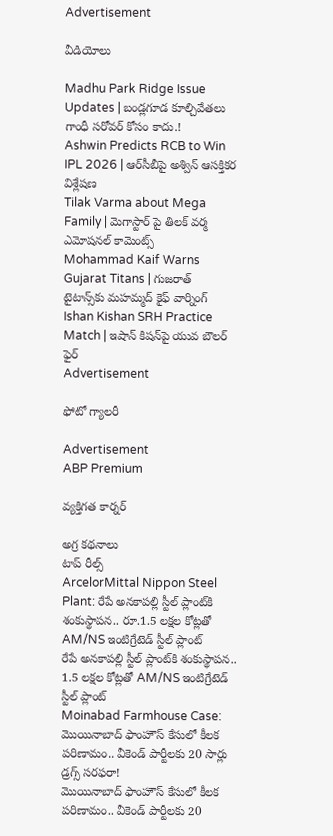Advertisement

వీడియోలు

Madhu Park Ridge Issue Updates | బండ్లగూడ కూల్చివేతలు గాంధీ సరోవర్ కోసం కాదు.!
Ashwin Predicts RCB to Win IPL 2026 | ఆర్‌సీబీపై అశ్విన్ ఆసక్తికర విశ్లేషణ
Tilak Varma about Mega Family | మెగాస్టార్ పై తిలక్ వర్మ ఎమోషనల్ కామెంట్స్
Mohammad Kaif Warns Gujarat Titans | గుజరాత్ టైటాన్స్‌కు మహమ్మద్ కైఫ్ వార్నింగ్
Ishan Kishan SRH Practice Match | ఇషాన్ కిషన్‌పై యువ బౌలర్ ఫైర్
Advertisement

ఫోటో గ్యాలరీ

Advertisement
ABP Premium

వ్యక్తిగత కార్నర్

అగ్ర కథనాలు
టాప్ రీల్స్
ArcelorMittal Nippon Steel Plant: రేపే అనకాపల్లి స్టీల్ ప్లాంట్‌కి శంకుస్థాపన.. రూ.1.5 లక్షల కోట్లతో AM/NS ఇంటిగ్రేటెడ్ స్టీల్ ప్లాంట్
రేపే అనకాపల్లి స్టీల్ ప్లాంట్‌కి శంకుస్థాపన.. 1.5 లక్షల కోట్లతో AM/NS ఇంటిగ్రేటెడ్ స్టీల్ ప్లాంట్
Moinabad Farmhouse Case: మొయినాబాద్ ఫాంహౌస్ కేసులో కీలక పరిణామం.. వీకెండ్ పార్టీలకు 20 సార్లు డ్రగ్స్ సరఫరా!
మొయినాబాద్ ఫాంహౌస్ కేసులో కీలక పరిణామం.. వీకెండ్ పార్టీలకు 20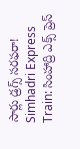సార్లు డ్రగ్స్ సరఫరా!
Simhadri Express Train: సింహాద్రి ఎక్స్ ప్రెస్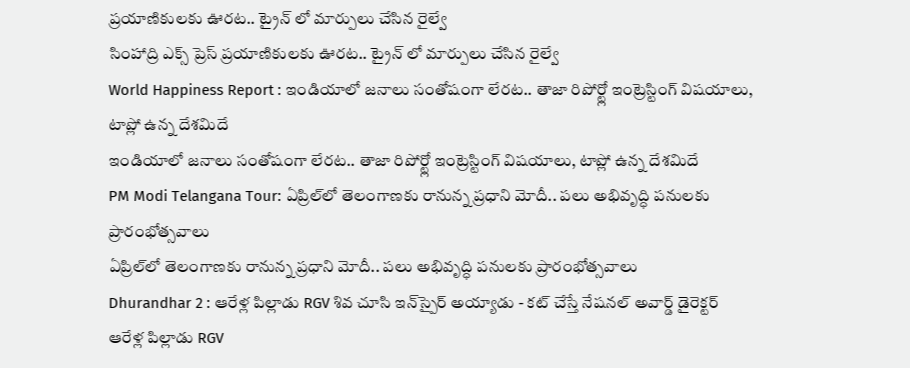ప్రయాణికులకు ఊరట.. ట్రైన్ లో మార్పులు చేసిన రైల్వే
సింహాద్రి ఎక్స్ ప్రెస్ ప్రయాణికులకు ఊరట.. ట్రైన్ లో మార్పులు చేసిన రైల్వే
World Happiness Report : ఇండియాలో జనాలు సంతోషంగా లేరట.. తాజా రిపోర్ట్లో ఇంట్రెస్టింగ్ విషయాలు, టాప్లో ఉన్న దేశమిదే
ఇండియాలో జనాలు సంతోషంగా లేరట.. తాజా రిపోర్ట్లో ఇంట్రెస్టింగ్ విషయాలు, టాప్లో ఉన్న దేశమిదే
PM Modi Telangana Tour: ఏప్రిల్‌లో తెలంగాణకు రానున్న ప్రధాని మోదీ.. పలు అభివృద్ధి పనులకు ప్రారంభోత్సవాలు
ఏప్రిల్‌లో తెలంగాణకు రానున్న ప్రధాని మోదీ.. పలు అభివృద్ధి పనులకు ప్రారంభోత్సవాలు
Dhurandhar 2 : ఆరేళ్ల పిల్లాడు RGV శివ చూసి ఇన్‌స్పైర్ అయ్యాడు - కట్ చేస్తే నేషనల్ అవార్డ్ డైరెక్టర్
ఆరేళ్ల పిల్లాడు RGV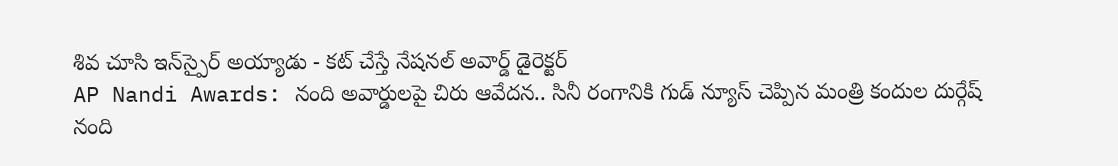శివ చూసి ఇన్‌స్పైర్ అయ్యాడు - కట్ చేస్తే నేషనల్ అవార్డ్ డైరెక్టర్
AP Nandi Awards: నంది అవార్డులపై చిరు ఆవేదన.. సినీ రంగానికి గుడ్ న్యూస్ చెప్పిన మంత్రి కందుల దుర్గేష్
నంది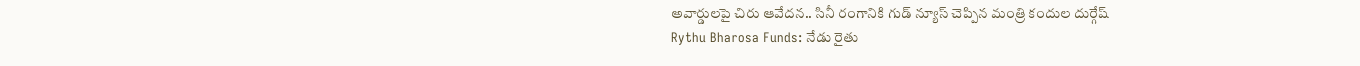అవార్డులపై చిరు ఆవేదన.. సినీ రంగానికి గుడ్ న్యూస్ చెప్పిన మంత్రి కందుల దుర్గేష్
Rythu Bharosa Funds: నేడు రైతు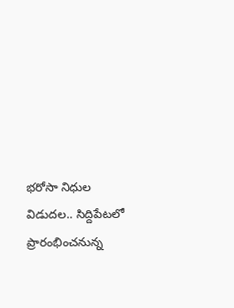భరోసా నిధుల విడుదల.. సిద్దిపేటలో ప్రారంభించనున్న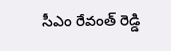సీఎం రేవంత్ రెడ్డి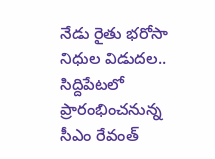నేడు రైతు భరోసా నిధుల విడుదల.. సిద్దిపేటలో ప్రారంభించనున్న సీఎం రేవంత్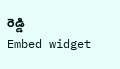రెడ్డి
Embed widget